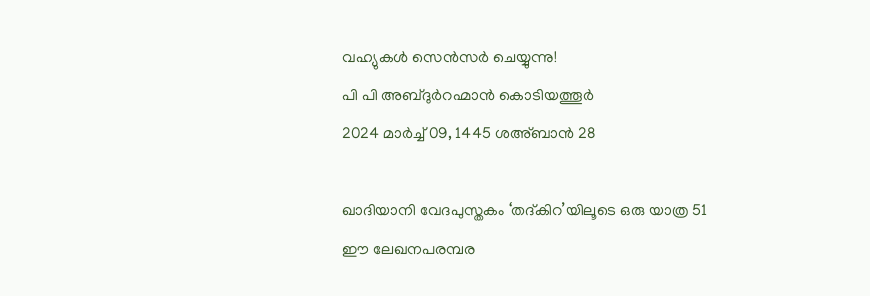വഹ്യുകൾ സെൻസർ ചെയ്യുന്നു!
പി പി അബ്ദുർറഹ്മാൻ കൊടിയത്തൂർ
2024 മാർച്ച് 09, 1445 ശഅ്ബാൻ 28

ഖാദിയാനി വേദപുസ്തകം ‘തദ്കിറ’യിലൂടെ ഒരു യാത്ര 51
ഈ ലേഖനപരമ്പര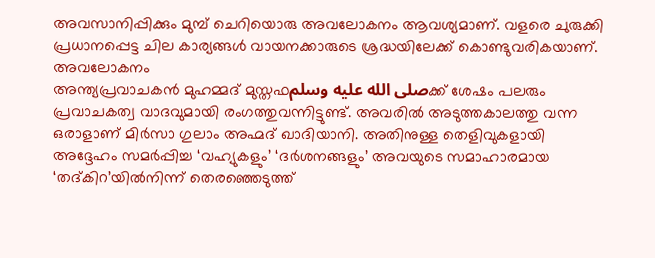അവസാനിപ്പിക്കും മുമ്പ് ചെറിയൊരു അവലോകനം ആവശ്യമാണ്. വളരെ ചുരുക്കി പ്രധാനപ്പെട്ട ചില കാര്യങ്ങൾ വായനക്കാരുടെ ശ്രദ്ധയിലേക്ക് കൊണ്ടുവരികയാണ്.
അവലോകനം
അന്ത്യപ്രവാചകൻ മുഹമ്മദ് മുസ്തഫصلى الله عليه وسلمക്ക് ശേഷം പലരും പ്രവാചകത്വ വാദവുമായി രംഗത്തുവന്നിട്ടുണ്ട്. അവരിൽ അടുത്തകാലത്തു വന്ന ഒരാളാണ് മിർസാ ഗുലാം അഹ്മദ് ഖാദിയാനി. അതിനുള്ള തെളിവുകളായി അദ്ദേഹം സമർപ്പിച്ച ‘വഹ്യുകളും’ ‘ദർശനങ്ങളും’ അവയുടെ സമാഹാരമായ ‘തദ്കിറ’യിൽനിന്ന് തെരഞ്ഞെടുത്ത്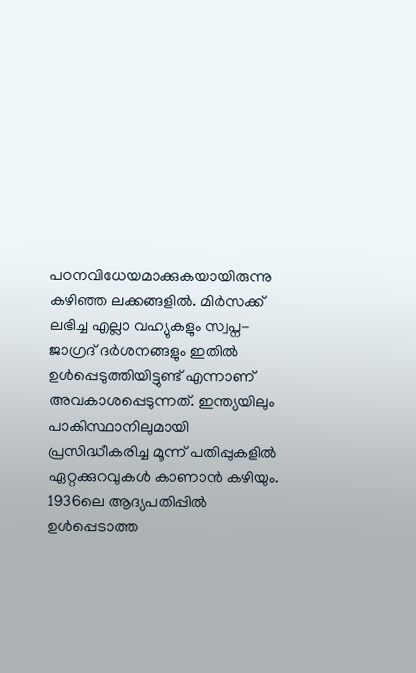പഠനവിധേയമാക്കുകയായിരുന്നു കഴിഞ്ഞ ലക്കങ്ങളിൽ. മിർസക്ക് ലഭിച്ച എല്ലാ വഹ്യുകളും സ്വപ്ന-ജാഗ്രദ് ദർശനങ്ങളും ഇതിൽ ഉൾപ്പെടുത്തിയിട്ടുണ്ട് എന്നാണ് അവകാശപ്പെടുന്നത്. ഇന്ത്യയിലും പാകിസ്ഥാനിലുമായി പ്രസിദ്ധീകരിച്ച മൂന്ന് പതിപ്പുകളിൽ ഏറ്റക്കുറവുകൾ കാണാൻ കഴിയും.
1936ലെ ആദ്യപതിപ്പിൽ ഉൾപ്പെടാത്ത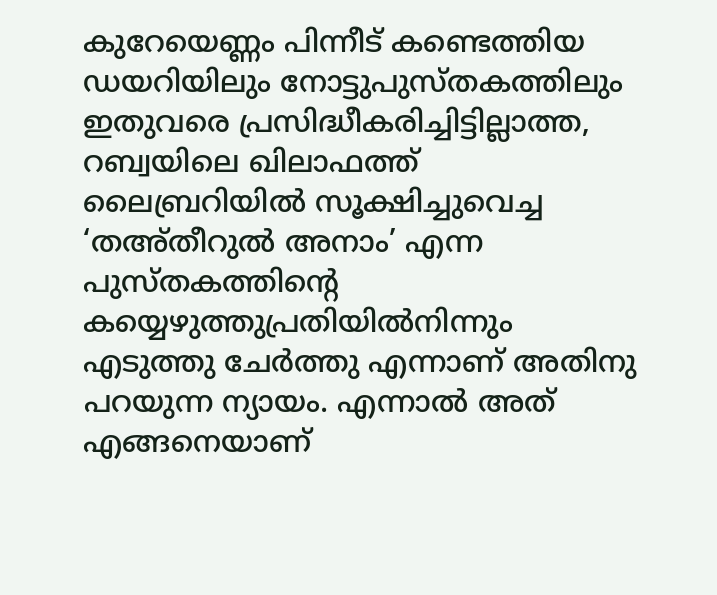കുറേയെണ്ണം പിന്നീട് കണ്ടെത്തിയ ഡയറിയിലും നോട്ടുപുസ്തകത്തിലും ഇതുവരെ പ്രസിദ്ധീകരിച്ചിട്ടില്ലാത്ത, റബ്വയിലെ ഖിലാഫത്ത് ലൈബ്രറിയിൽ സൂക്ഷിച്ചുവെച്ച ‘തഅ്തീറുൽ അനാം’ എന്ന പുസ്തകത്തിന്റെ കയ്യെഴുത്തുപ്രതിയിൽനിന്നും എടുത്തു ചേർത്തു എന്നാണ് അതിനു പറയുന്ന ന്യായം. എന്നാൽ അത് എങ്ങനെയാണ്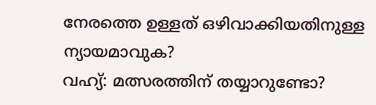നേരത്തെ ഉള്ളത് ഒഴിവാക്കിയതിനുള്ള ന്യായമാവുക?
വഹ്യ്: മത്സരത്തിന് തയ്യാറുണ്ടോ?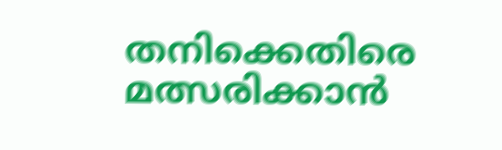തനിക്കെതിരെ മത്സരിക്കാൻ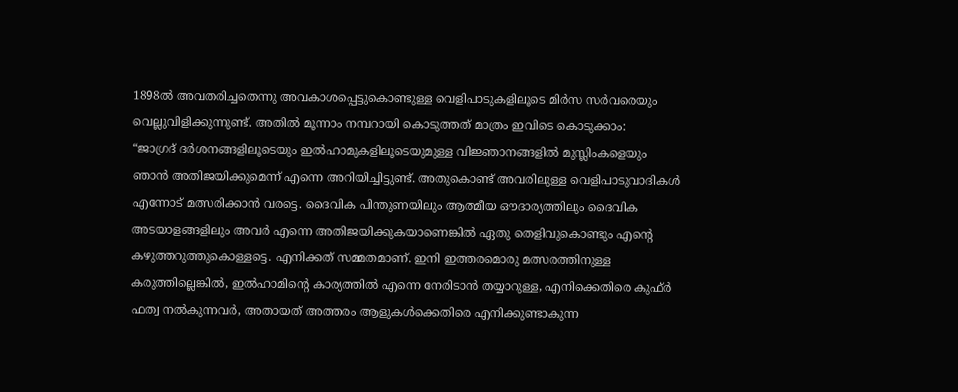1898ൽ അവതരിച്ചതെന്നു അവകാശപ്പെട്ടുകൊണ്ടുള്ള വെളിപാടുകളിലൂടെ മിർസ സർവരെയും വെല്ലുവിളിക്കുന്നുണ്ട്. അതിൽ മൂന്നാം നമ്പറായി കൊടുത്തത് മാത്രം ഇവിടെ കൊടുക്കാം:
“ജാഗ്രദ് ദർശനങ്ങളിലൂടെയും ഇൽഹാമുകളിലൂടെയുമുള്ള വിജ്ഞാനങ്ങളിൽ മുസ്ലിംകളെയും ഞാൻ അതിജയിക്കുമെന്ന് എന്നെ അറിയിച്ചിട്ടുണ്ട്. അതുകൊണ്ട് അവരിലുള്ള വെളിപാടുവാദികൾ എന്നോട് മത്സരിക്കാൻ വരട്ടെ. ദൈവിക പിന്തുണയിലും ആത്മീയ ഔദാര്യത്തിലും ദൈവിക അടയാളങ്ങളിലും അവർ എന്നെ അതിജയിക്കുകയാണെങ്കിൽ ഏതു തെളിവുകൊണ്ടും എന്റെ കഴുത്തറുത്തുകൊള്ളട്ടെ. എനിക്കത് സമ്മതമാണ്. ഇനി ഇത്തരമൊരു മത്സരത്തിനുള്ള കരുത്തില്ലെങ്കിൽ, ഇൽഹാമിന്റെ കാര്യത്തിൽ എന്നെ നേരിടാൻ തയ്യാറുള്ള, എനിക്കെതിരെ കുഫ്ർ ഫത്വ നൽകുന്നവർ, അതായത് അത്തരം ആളുകൾക്കെതിരെ എനിക്കുണ്ടാകുന്ന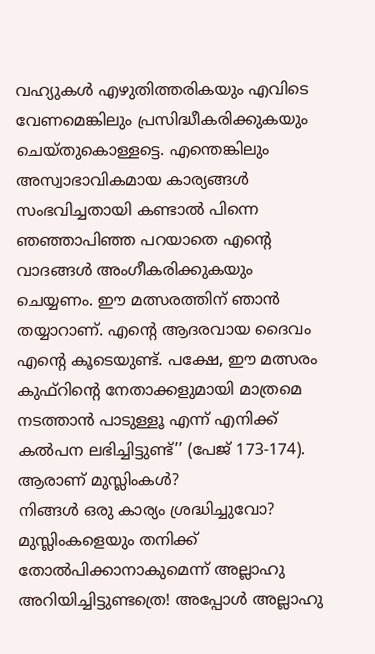വഹ്യുകൾ എഴുതിത്തരികയും എവിടെ വേണമെങ്കിലും പ്രസിദ്ധീകരിക്കുകയും ചെയ്തുകൊള്ളട്ടെ. എന്തെങ്കിലും അസ്വാഭാവികമായ കാര്യങ്ങൾ സംഭവിച്ചതായി കണ്ടാൽ പിന്നെ ഞഞ്ഞാപിഞ്ഞ പറയാതെ എന്റെ വാദങ്ങൾ അംഗീകരിക്കുകയും ചെയ്യണം. ഈ മത്സരത്തിന് ഞാൻ തയ്യാറാണ്. എന്റെ ആദരവായ ദൈവം എന്റെ കൂടെയുണ്ട്. പക്ഷേ, ഈ മത്സരം കുഫ്റിന്റെ നേതാക്കളുമായി മാത്രമെ നടത്താൻ പാടുള്ളൂ എന്ന് എനിക്ക് കൽപന ലഭിച്ചിട്ടുണ്ട്’’ (പേജ് 173-174).
ആരാണ് മുസ്ലിംകൾ?
നിങ്ങൾ ഒരു കാര്യം ശ്രദ്ധിച്ചുവോ? മുസ്ലിംകളെയും തനിക്ക് തോൽപിക്കാനാകുമെന്ന് അല്ലാഹു അറിയിച്ചിട്ടുണ്ടത്രെ! അപ്പോൾ അല്ലാഹു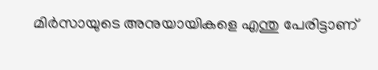മിർസായുടെ അനുയായികളെ എന്തു പേരിട്ടാണ്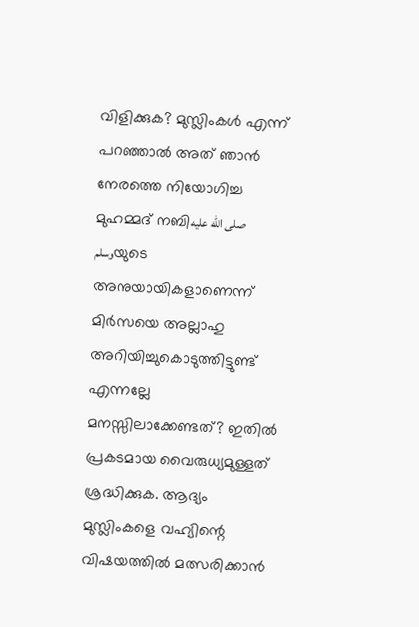വിളിക്കുക? മുസ്ലിംകൾ എന്ന് പറഞ്ഞാൽ അത് ഞാൻ നേരത്തെ നിയോഗിച്ച മുഹമ്മദ് നബിصلى الله عليه وسلمയുടെ അനുയായികളാണെന്ന് മിർസയെ അല്ലാഹു അറിയിച്ചുകൊടുത്തിട്ടുണ്ട് എന്നല്ലേ മനസ്സിലാക്കേണ്ടത്? ഇതിൽ പ്രകടമായ വൈരുധ്യമുള്ളത് ശ്രദ്ധിക്കുക. ആദ്യം മുസ്ലിംകളെ വഹ്യിന്റെ വിഷയത്തിൽ മത്സരിക്കാൻ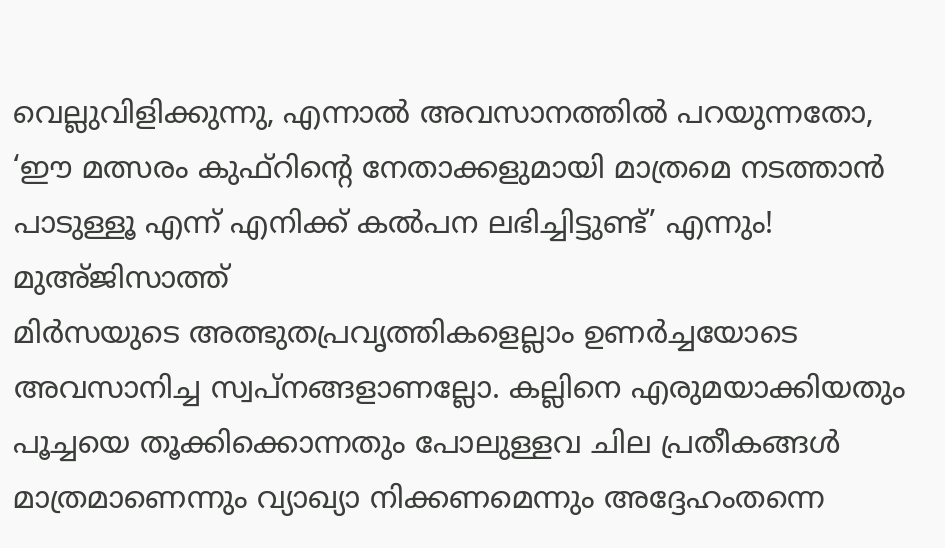വെല്ലുവിളിക്കുന്നു, എന്നാൽ അവസാനത്തിൽ പറയുന്നതോ, ‘ഈ മത്സരം കുഫ്റിന്റെ നേതാക്കളുമായി മാത്രമെ നടത്താൻ പാടുള്ളൂ എന്ന് എനിക്ക് കൽപന ലഭിച്ചിട്ടുണ്ട്’ എന്നും!
മുഅ്ജിസാത്ത്
മിർസയുടെ അത്ഭുതപ്രവൃത്തികളെല്ലാം ഉണർച്ചയോടെ അവസാനിച്ച സ്വപ്നങ്ങളാണല്ലോ. കല്ലിനെ എരുമയാക്കിയതും പൂച്ചയെ തൂക്കിക്കൊന്നതും പോലുള്ളവ ചില പ്രതീകങ്ങൾ മാത്രമാണെന്നും വ്യാഖ്യാ നിക്കണമെന്നും അദ്ദേഹംതന്നെ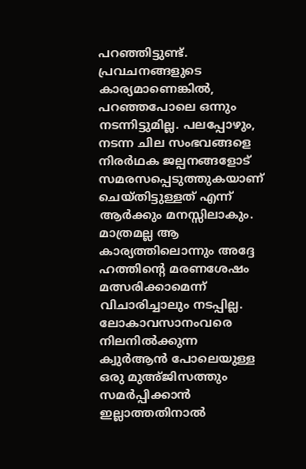പറഞ്ഞിട്ടുണ്ട്. പ്രവചനങ്ങളുടെ കാര്യമാണെങ്കിൽ, പറഞ്ഞപോലെ ഒന്നും നടന്നിട്ടുമില്ല. പലപ്പോഴും, നടന്ന ചില സംഭവങ്ങളെ നിരർഥക ജല്പനങ്ങളോട് സമരസപ്പെടുത്തുകയാണ് ചെയ്തിട്ടുള്ളത് എന്ന് ആർക്കും മനസ്സിലാകും. മാത്രമല്ല ആ കാര്യത്തിലൊന്നും അദ്ദേ ഹത്തിന്റെ മരണശേഷം മത്സരിക്കാമെന്ന് വിചാരിച്ചാലും നടപ്പില്ല. ലോകാവസാനംവരെ നിലനിൽക്കുന്ന ക്വുർആൻ പോലെയുള്ള ഒരു മുഅ്ജിസത്തും സമർപ്പിക്കാൻ ഇല്ലാത്തതിനാൽ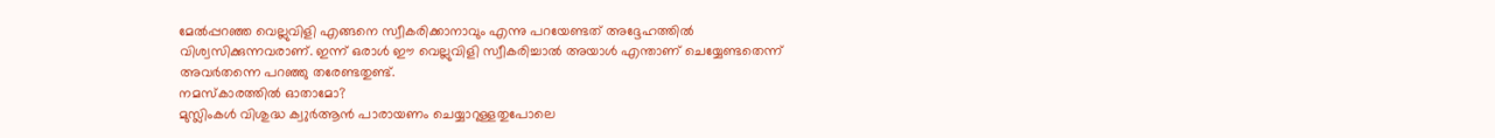മേൽപ്പറഞ്ഞ വെല്ലുവിളി എങ്ങനെ സ്വീകരിക്കാനാവും എന്നു പറയേണ്ടത് അദ്ദേഹത്തിൽ വിശ്വസിക്കുന്നവരാണ്. ഇന്ന് ഒരാൾ ഈ വെല്ലുവിളി സ്വീകരിച്ചാൽ അയാൾ എന്താണ് ചെയ്യേണ്ടതെന്ന് അവർതന്നെ പറഞ്ഞു തരേണ്ടതുണ്ട്.
നമസ്കാരത്തിൽ ഓതാമോ?
മുസ്ലിംകൾ വിശുദ്ധ ക്വുർആൻ പാരായണം ചെയ്യാറുള്ളതുപോലെ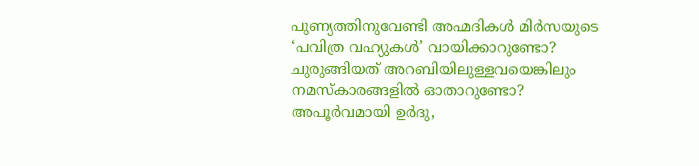പുണ്യത്തിനുവേണ്ടി അഹ്മദികൾ മിർസയുടെ ‘പവിത്ര വഹ്യുകൾ’ വായിക്കാറുണ്ടോ? ചുരുങ്ങിയത് അറബിയിലുള്ളവയെങ്കിലും നമസ്കാരങ്ങളിൽ ഓതാറുണ്ടോ? അപൂർവമായി ഉർദു,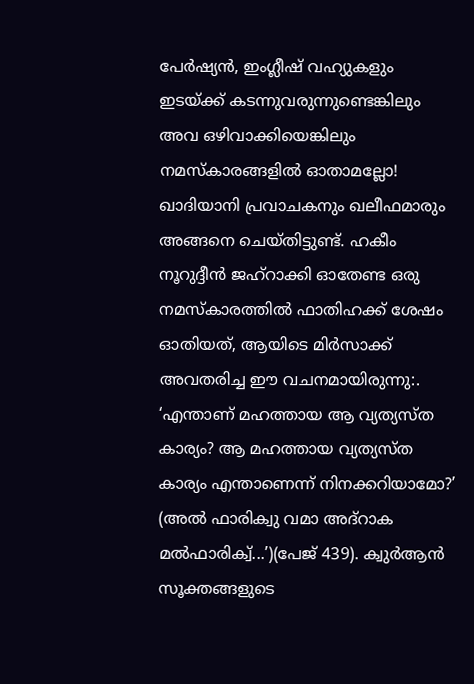പേർഷ്യൻ, ഇംഗ്ലീഷ് വഹ്യുകളും ഇടയ്ക്ക് കടന്നുവരുന്നുണ്ടെങ്കിലും അവ ഒഴിവാക്കിയെങ്കിലും നമസ്കാരങ്ങളിൽ ഓതാമല്ലോ! ഖാദിയാനി പ്രവാചകനും ഖലീഫമാരും അങ്ങനെ ചെയ്തിട്ടുണ്ട്. ഹകീം നൂറുദ്ദീൻ ജഹ്റാക്കി ഓതേണ്ട ഒരു നമസ്കാരത്തിൽ ഫാതിഹക്ക് ശേഷം ഓതിയത്, ആയിടെ മിർസാക്ക് അവതരിച്ച ഈ വചനമായിരുന്നു:. ‘എന്താണ് മഹത്തായ ആ വ്യത്യസ്ത കാര്യം? ആ മഹത്തായ വ്യത്യസ്ത കാര്യം എന്താണെന്ന് നിനക്കറിയാമോ?’ (അൽ ഫാരിക്വു വമാ അദ്റാക മൽഫാരിക്വ്...’)(പേജ് 439). ക്വുർആൻ സൂക്തങ്ങളുടെ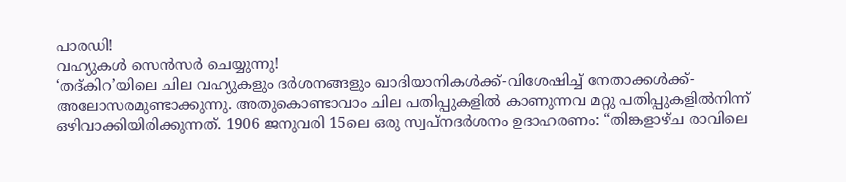പാരഡി!
വഹ്യുകൾ സെൻസർ ചെയ്യുന്നു!
‘തദ്കിറ’യിലെ ചില വഹ്യുകളും ദർശനങ്ങളും ഖാദിയാനികൾക്ക്-വിശേഷിച്ച് നേതാക്കൾക്ക്- അലോസരമുണ്ടാക്കുന്നു. അതുകൊണ്ടാവാം ചില പതിപ്പുകളിൽ കാണുന്നവ മറ്റു പതിപ്പുകളിൽനിന്ന് ഒഴിവാക്കിയിരിക്കുന്നത്. 1906 ജനുവരി 15ലെ ഒരു സ്വപ്നദർശനം ഉദാഹരണം: “തിങ്കളാഴ്ച രാവിലെ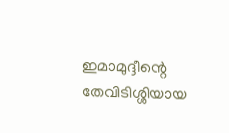ഇമാമുദ്ദീന്റെ തേവിടിശ്ശിയായ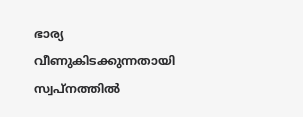ഭാര്യ വീണുകിടക്കുന്നതായി സ്വപ്നത്തിൽ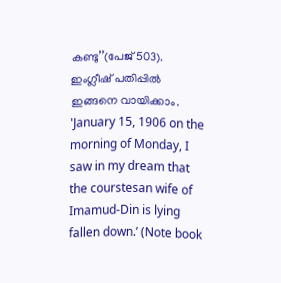കണ്ടു’’(പേജ് 503). ഇംഗ്ലീഷ് പതിപ്പിൽ ഇങ്ങനെ വായിക്കാം. 'January 15, 1906 on the morning of Monday, I saw in my dream that the courstesan wife of Imamud-Din is lying fallen down.’ (Note book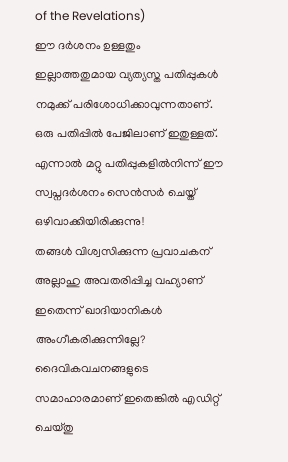of the Revelations)
ഈ ദർശനം ഉള്ളതും ഇല്ലാത്തതുമായ വ്യത്യസ്ത പതിപ്പുകൾ നമുക്ക് പരിശോധിക്കാവുന്നതാണ്. ഒരു പതിപ്പിൽ പേജിലാണ് ഇതുള്ളത്. എന്നാൽ മറ്റു പതിപ്പുകളിൽനിന്ന് ഈ സ്വപ്നദർശനം സെൻസർ ചെയ്ത് ഒഴിവാക്കിയിരിക്കുന്നു!
തങ്ങൾ വിശ്വസിക്കുന്ന പ്രവാചകന് അല്ലാഹു അവതരിപ്പിച്ച വഹ്യാണ് ഇതെന്ന് ഖാദിയാനികൾ അംഗീകരിക്കുന്നില്ലേ? ദൈവികവചനങ്ങളുടെ സമാഹാരമാണ് ഇതെങ്കിൽ എഡിറ്റ് ചെയ്തു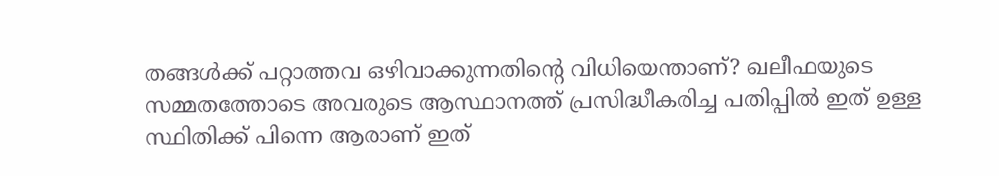തങ്ങൾക്ക് പറ്റാത്തവ ഒഴിവാക്കുന്നതിന്റെ വിധിയെന്താണ്? ഖലീഫയുടെ സമ്മതത്തോടെ അവരുടെ ആസ്ഥാനത്ത് പ്രസിദ്ധീകരിച്ച പതിപ്പിൽ ഇത് ഉള്ള സ്ഥിതിക്ക് പിന്നെ ആരാണ് ഇത്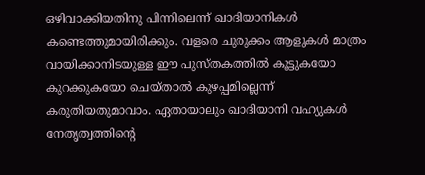ഒഴിവാക്കിയതിനു പിന്നിലെന്ന് ഖാദിയാനികൾ കണ്ടെത്തുമായിരിക്കും. വളരെ ചുരുക്കം ആളുകൾ മാത്രം വായിക്കാനിടയുള്ള ഈ പുസ്തകത്തിൽ കൂട്ടുകയോ കുറക്കുകയോ ചെയ്താൽ കുഴപ്പമില്ലെന്ന് കരുതിയതുമാവാം. ഏതായാലും ഖാദിയാനി വഹ്യുകൾ നേതൃത്വത്തിന്റെ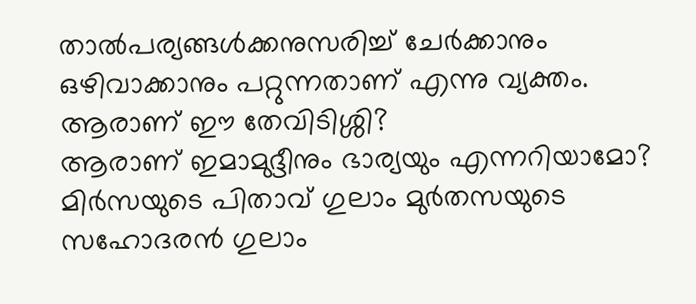താൽപര്യങ്ങൾക്കനുസരിച്ച് ചേർക്കാനും ഒഴിവാക്കാനും പറ്റുന്നതാണ് എന്നു വ്യക്തം.
ആരാണ് ഈ തേവിടിശ്ശി?
ആരാണ് ഇമാമുദ്ദീനും ഭാര്യയും എന്നറിയാമോ? മിർസയുടെ പിതാവ് ഗുലാം മുർതസയുടെ സഹോദരൻ ഗുലാം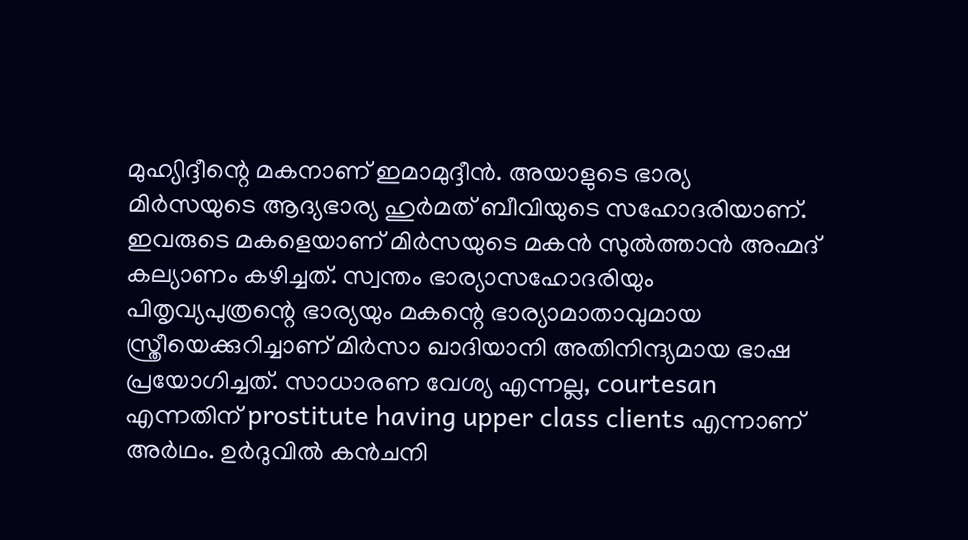മുഹ്യിദ്ദീന്റെ മകനാണ് ഇമാമുദ്ദീൻ. അയാളുടെ ഭാര്യ മിർസയുടെ ആദ്യഭാര്യ ഹുർമത് ബീവിയുടെ സഹോദരിയാണ്. ഇവരുടെ മകളെയാണ് മിർസയുടെ മകൻ സുൽത്താൻ അഹ്മദ് കല്യാണം കഴിച്ചത്. സ്വന്തം ഭാര്യാസഹോദരിയും പിതൃവ്യപുത്രന്റെ ഭാര്യയും മകന്റെ ഭാര്യാമാതാവുമായ സ്ത്രീയെക്കുറിച്ചാണ് മിർസാ ഖാദിയാനി അതിനിന്ദ്യമായ ഭാഷ പ്രയോഗിച്ചത്. സാധാരണ വേശ്യ എന്നല്ല, courtesan എന്നതിന് prostitute having upper class clients എന്നാണ് അർഥം. ഉർദുവിൽ കൻചനി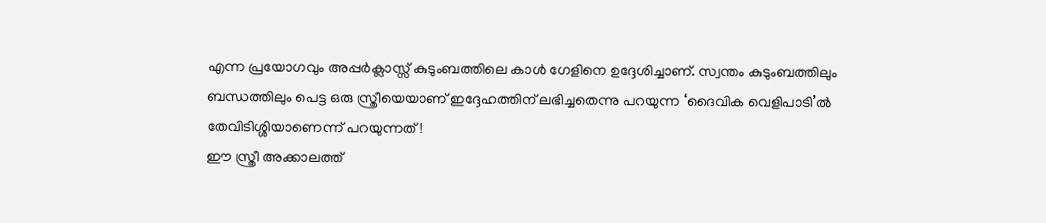എന്ന പ്രയോഗവും അപ്പർക്ലാസ്സ് കുടുംബത്തിലെ കാൾ ഗേളിനെ ഉദ്ദേശിച്ചാണ്. സ്വന്തം കുടുംബത്തിലും ബന്ധത്തിലും പെട്ട ഒരു സ്ത്രീയെയാണ് ഇദ്ദേഹത്തിന് ലഭിച്ചതെന്നു പറയുന്ന ‘ദൈവിക വെളിപാടി’ൽ തേവിടിശ്ശിയാണെന്ന് പറയുന്നത്!
ഈ സ്ത്രീ അക്കാലത്ത്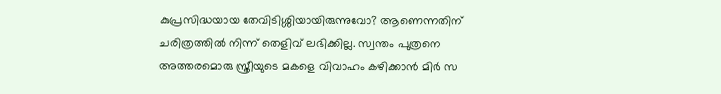കുപ്രസിദ്ധയായ തേവിടിശ്ശിയായിരുന്നുവോ? ആണെന്നതിന് ചരിത്രത്തിൽ നിന്ന് തെളിവ് ലഭിക്കില്ല. സ്വന്തം പുത്രനെ അത്തരമൊരു സ്ത്രീയുടെ മകളെ വിവാഹം കഴിക്കാൻ മിർ സ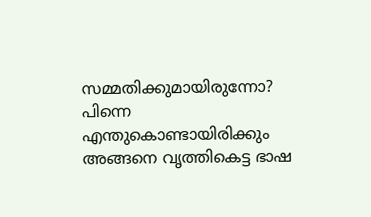സമ്മതിക്കുമായിരുന്നോ? പിന്നെ എന്തുകൊണ്ടായിരിക്കും അങ്ങനെ വൃത്തികെട്ട ഭാഷ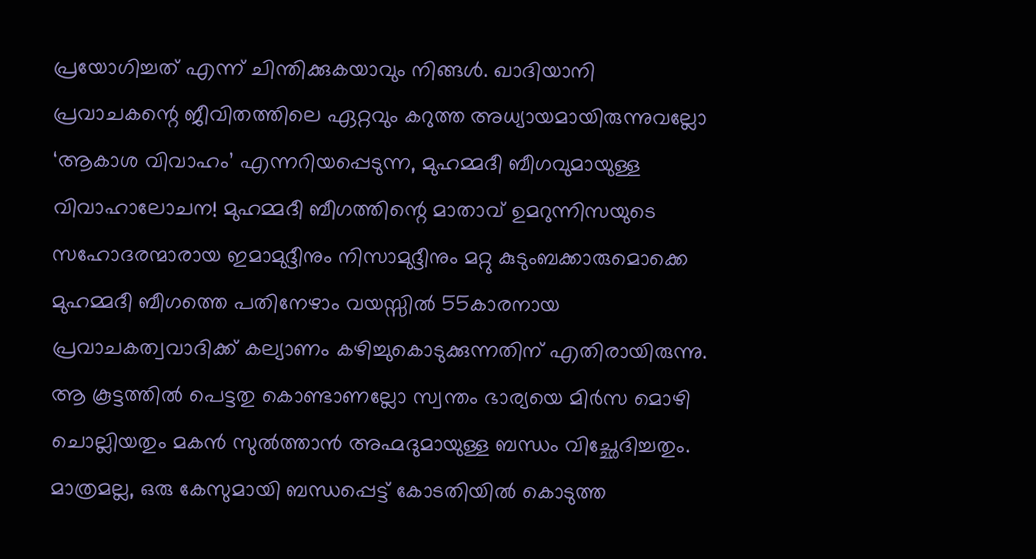പ്രയോഗിച്ചത് എന്ന് ചിന്തിക്കുകയാവും നിങ്ങൾ. ഖാദിയാനി പ്രവാചകന്റെ ജീവിതത്തിലെ ഏറ്റവും കറുത്ത അധ്യായമായിരുന്നുവല്ലോ ‘ആകാശ വിവാഹം’ എന്നറിയപ്പെടുന്ന, മുഹമ്മദീ ബീഗവുമായുള്ള വിവാഹാലോചന! മുഹമ്മദീ ബീഗത്തിന്റെ മാതാവ് ഉമറുന്നിസയുടെ സഹോദരന്മാരായ ഇമാമുദ്ദീനും നിസാമുദ്ദീനും മറ്റു കുടുംബക്കാരുമൊക്കെ മുഹമ്മദീ ബീഗത്തെ പതിനേഴാം വയസ്സിൽ 55കാരനായ പ്രവാചകത്വവാദിക്ക് കല്യാണം കഴിച്ചുകൊടുക്കുന്നതിന് എതിരായിരുന്നു. ആ കൂട്ടത്തിൽ പെട്ടതു കൊണ്ടാണല്ലോ സ്വന്തം ഭാര്യയെ മിർസ മൊഴി ചൊല്ലിയതും മകൻ സുൽത്താൻ അഹ്മദുമായുള്ള ബന്ധം വിച്ഛേദിച്ചതും. മാത്രമല്ല, ഒരു കേസുമായി ബന്ധപ്പെട്ട് കോടതിയിൽ കൊടുത്ത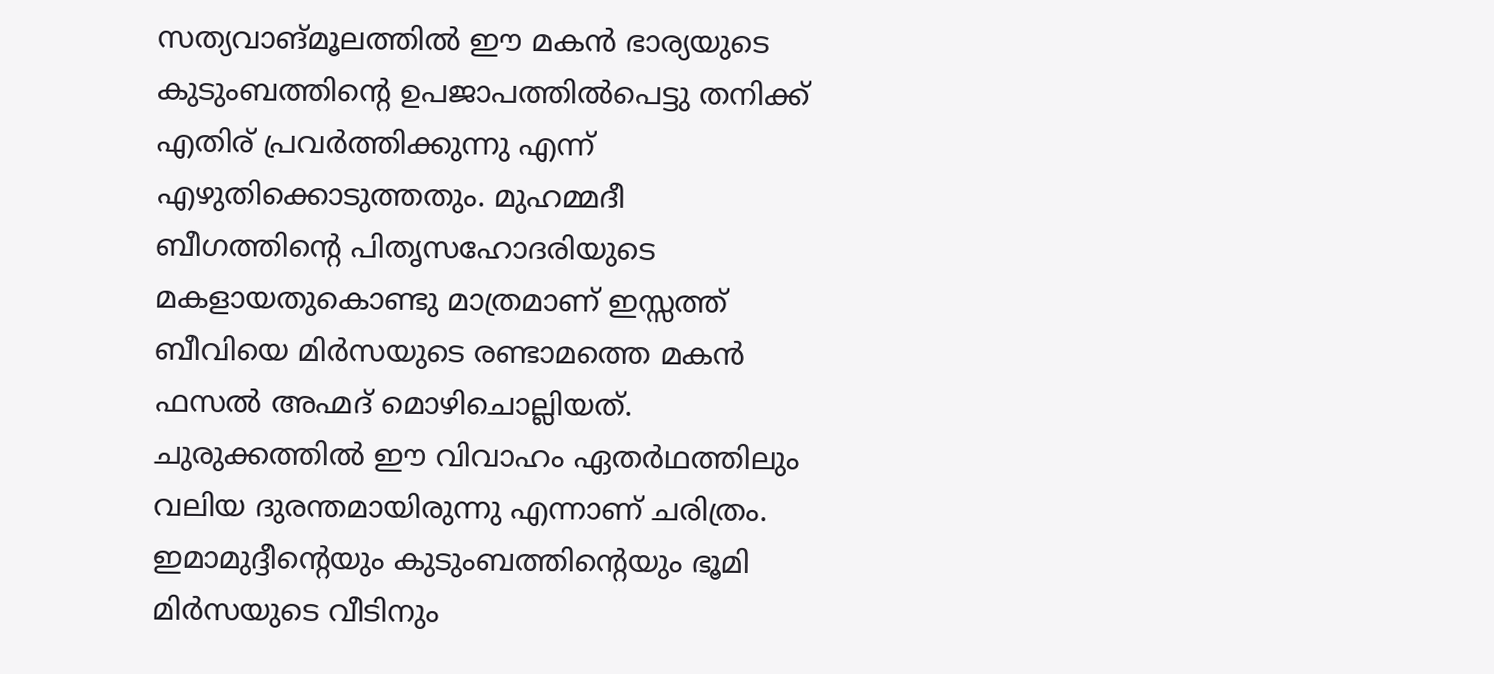സത്യവാങ്മൂലത്തിൽ ഈ മകൻ ഭാര്യയുടെ കുടുംബത്തിന്റെ ഉപജാപത്തിൽപെട്ടു തനിക്ക് എതിര് പ്രവർത്തിക്കുന്നു എന്ന് എഴുതിക്കൊടുത്തതും. മുഹമ്മദീ ബീഗത്തിന്റെ പിതൃസഹോദരിയുടെ മകളായതുകൊണ്ടു മാത്രമാണ് ഇസ്സത്ത് ബീവിയെ മിർസയുടെ രണ്ടാമത്തെ മകൻ ഫസൽ അഹ്മദ് മൊഴിചൊല്ലിയത്. ചുരുക്കത്തിൽ ഈ വിവാഹം ഏതർഥത്തിലും വലിയ ദുരന്തമായിരുന്നു എന്നാണ് ചരിത്രം.
ഇമാമുദ്ദീന്റെയും കുടുംബത്തിന്റെയും ഭൂമി മിർസയുടെ വീടിനും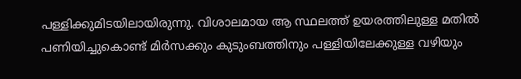പള്ളിക്കുമിടയിലായിരുന്നു. വിശാലമായ ആ സ്ഥലത്ത് ഉയരത്തിലുള്ള മതിൽ പണിയിച്ചുകൊണ്ട് മിർസക്കും കുടുംബത്തിനും പള്ളിയിലേക്കുള്ള വഴിയും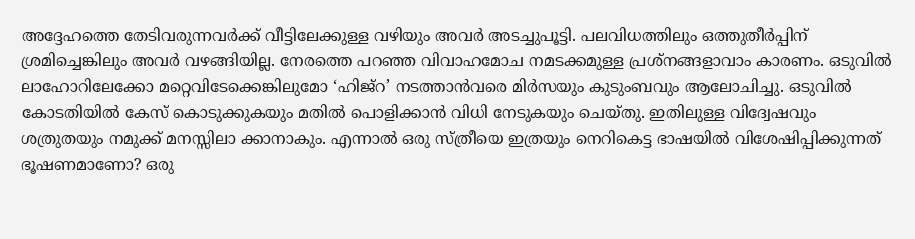അദ്ദേഹത്തെ തേടിവരുന്നവർക്ക് വീട്ടിലേക്കുള്ള വഴിയും അവർ അടച്ചുപൂട്ടി. പലവിധത്തിലും ഒത്തുതീർപ്പിന് ശ്രമിച്ചെങ്കിലും അവർ വഴങ്ങിയില്ല. നേരത്തെ പറഞ്ഞ വിവാഹമോച നമടക്കമുള്ള പ്രശ്നങ്ങളാവാം കാരണം. ഒടുവിൽ ലാഹോറിലേക്കോ മറ്റെവിടേക്കെങ്കിലുമോ ‘ഹിജ്റ’ നടത്താൻവരെ മിർസയും കുടുംബവും ആലോചിച്ചു. ഒടുവിൽ കോടതിയിൽ കേസ് കൊടുക്കുകയും മതിൽ പൊളിക്കാൻ വിധി നേടുകയും ചെയ്തു. ഇതിലുള്ള വിദ്വേഷവും ശത്രുതയും നമുക്ക് മനസ്സിലാ ക്കാനാകും. എന്നാൽ ഒരു സ്ത്രീയെ ഇത്രയും നെറികെട്ട ഭാഷയിൽ വിശേഷിപ്പിക്കുന്നത് ഭൂഷണമാണോ? ഒരു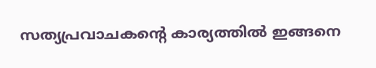സത്യപ്രവാചകന്റെ കാര്യത്തിൽ ഇങ്ങനെ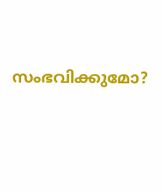സംഭവിക്കുമോ?